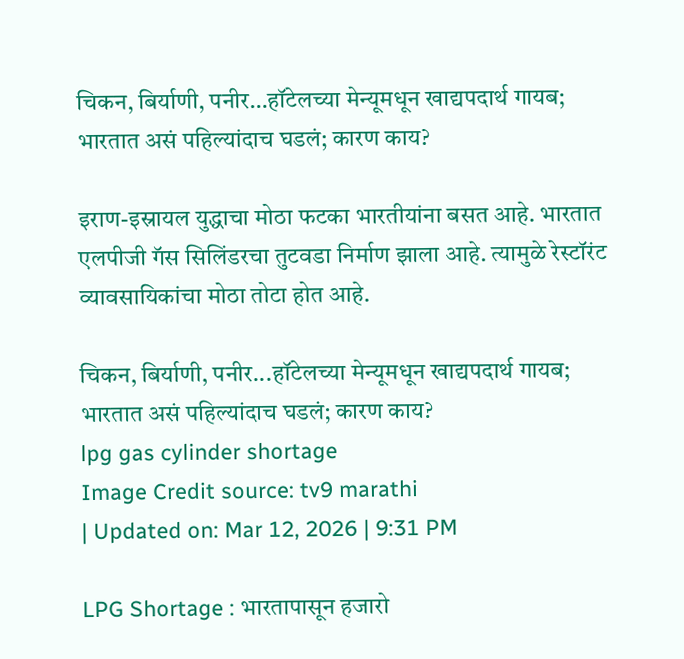चिकन, बिर्याणी, पनीर…हॉटेलच्या मेन्यूमधून खाद्यपदार्थ गायब; भारतात असं पहिल्यांदाच घडलं; कारण काय?

इराण-इस्रायल युद्धाचा मोठा फटका भारतीयांना बसत आहे. भारतात एलपीजी गॅस सिलिंडरचा तुटवडा निर्माण झाला आहे. त्यामुळे रेस्टॉरंट व्यावसायिकांचा मोठा तोटा होत आहे.

चिकन, बिर्याणी, पनीर...हॉटेलच्या मेन्यूमधून खाद्यपदार्थ गायब; भारतात असं पहिल्यांदाच घडलं; कारण काय?
lpg gas cylinder shortage
Image Credit source: tv9 marathi
| Updated on: Mar 12, 2026 | 9:31 PM

LPG Shortage : भारतापासून हजारो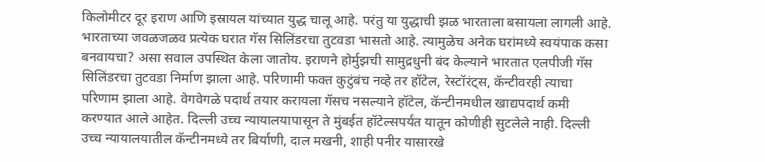किलोमीटर दूर इराण आणि इस्रायल यांच्यात युद्ध चालू आहे. परंतु या युद्धाची झळ भारताला बसायला लागली आहे. भारताच्या जवळजळव प्रत्येक घरात गॅस सिलिंडरचा तुटवडा भासतो आहे. त्यामुळेच अनेक घरांमध्ये स्वयंपाक कसा बनवायचा? असा सवाल उपस्थित केला जातोय. इराणने होर्मुझची सामुद्रधुनी बंद केल्याने भारतात एलपीजी गॅस सिलिंडरचा तुटवडा निर्माण झाला आहे. परिणामी फक्त कुटुंबंच नव्हे तर हॉटेल, रेस्टॉरंट्स, कॅन्टीवरही त्याचा परिणाम झाला आहे. वेगवेगळे पदार्थ तयार करायला गॅसच नसल्याने हॉटेल, कॅन्टीनमधील खाद्यपदार्थ कमी करण्यात आले आहेत. दिल्ली उच्च न्यायालयापासून ते मुंबईत हॉटेल्सपर्यंत यातून कोणीही सुटलेले नाही. दिल्ली उच्च न्यायालयातील कॅन्टीनमध्ये तर बिर्याणी, दाल मखनी, शाही पनीर यासारखे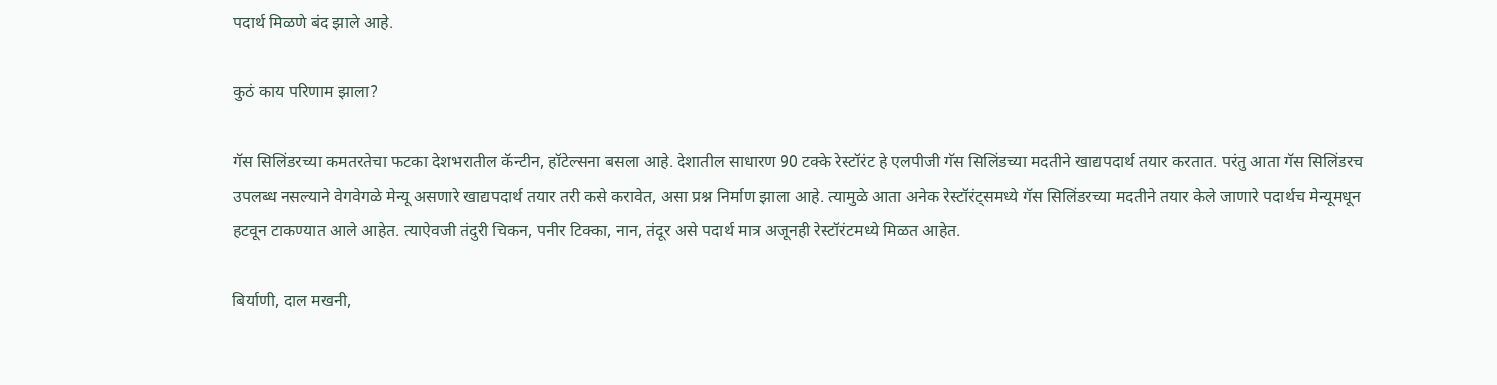पदार्थ मिळणे बंद झाले आहे.

कुठं काय परिणाम झाला?

गॅस सिलिंडरच्या कमतरतेचा फटका देशभरातील कॅन्टीन, हॉटेल्सना बसला आहे. देशातील साधारण 90 टक्के रेस्टॉरंट हे एलपीजी गॅस सिलिंडच्या मदतीने खाद्यपदार्थ तयार करतात. परंतु आता गॅस सिलिंडरच उपलब्ध नसल्याने वेगवेगळे मेन्यू असणारे खाद्यपदार्थ तयार तरी कसे करावेत, असा प्रश्न निर्माण झाला आहे. त्यामुळे आता अनेक रेस्टॉरंट्समध्ये गॅस सिलिंडरच्या मदतीने तयार केले जाणारे पदार्थच मेन्यूमधून हटवून टाकण्यात आले आहेत. त्याऐवजी तंदुरी चिकन, पनीर टिक्का, नान, तंदूर असे पदार्थ मात्र अजूनही रेस्टॉरंटमध्ये मिळत आहेत.

बिर्याणी, दाल मखनी,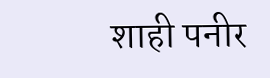शाही पनीर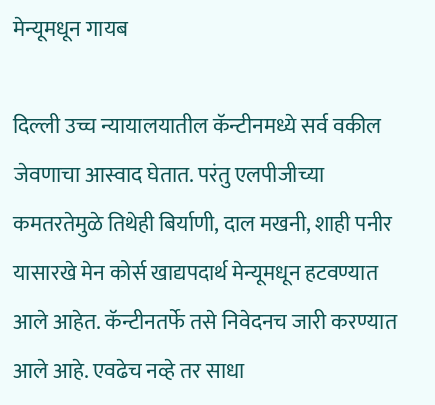मेन्यूमधून गायब

दिल्ली उच्च न्यायालयातील कॅन्टीनमध्ये सर्व वकील जेवणाचा आस्वाद घेतात. परंतु एलपीजीच्या कमतरतेमुळे तिथेही बिर्याणी, दाल मखनी, शाही पनीर यासारखे मेन कोर्स खाद्यपदार्थ मेन्यूमधून हटवण्यात आले आहेत. कॅन्टीनतर्फे तसे निवेदनच जारी करण्यात आले आहे. एवढेच नव्हे तर साधा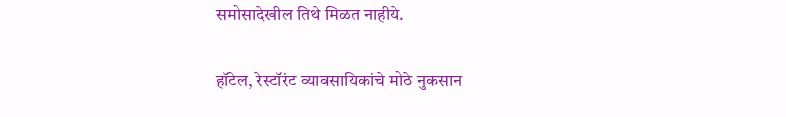समोसादेखील तिथे मिळत नाहीये.

हॉटेल, रेस्टॉरंट व्यावसायिकांचे मोठे नुकसान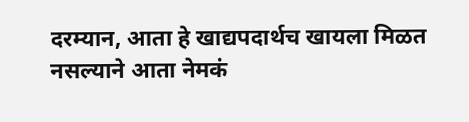दरम्यान, आता हे खाद्यपदार्थच खायला मिळत नसल्याने आता नेमकं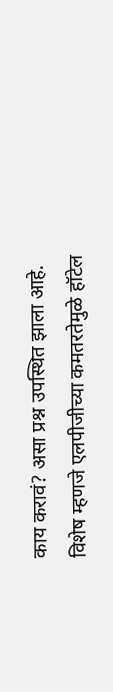काय करावं? असा प्रश्न उपस्थित झाला आहे. विशेष म्हणजे एलपीजीच्या कमतरतेमुळे हॉटेल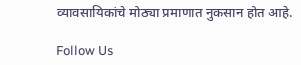व्यावसायिकांचे मोठ्या प्रमाणात नुकसान होत आहे.

Follow Us